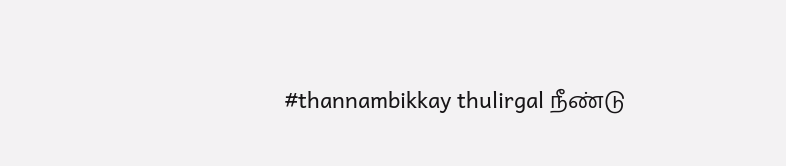#thannambikkay thulirgal நீண்டு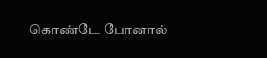கொண்டே போனால்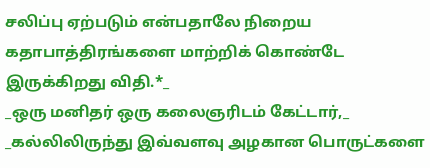சலிப்பு ஏற்படும் என்பதாலே நிறைய கதாபாத்திரங்களை மாற்றிக் கொண்டே இருக்கிறது விதி.*_
_ஒரு மனிதர் ஒரு கலைஞரிடம் கேட்டார்,_
_கல்லிலிருந்து இவ்வளவு அழகான பொருட்களை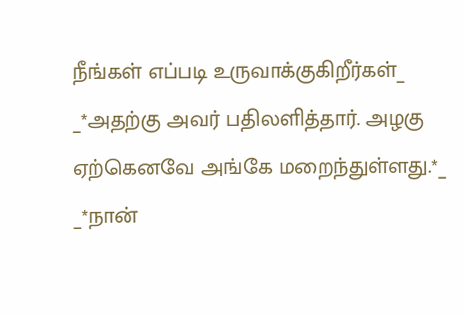நீங்கள் எப்படி உருவாக்குகிறீர்கள்_
_*அதற்கு அவர் பதிலளித்தார். அழகு ஏற்கெனவே அங்கே மறைந்துள்ளது.*_
_*நான்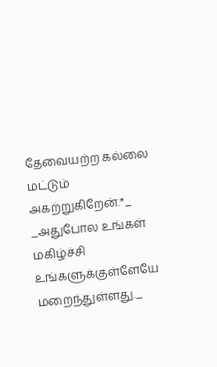தேவையற்ற கல்லை மட்டும் அகற்றுகிறேன்.*_
_அதுபோல உங்கள் மகிழ்ச்சி உங்களுக்குள்ளேயே மறைந்துள்ளது._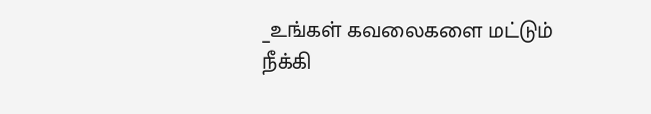_உங்கள் கவலைகளை மட்டும் நீக்கி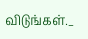விடுங்கள்._